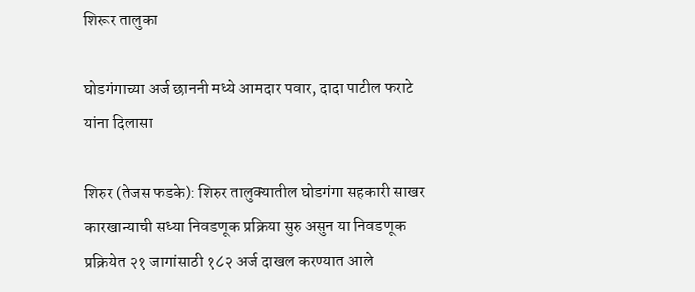शिरूर तालुका

घोडगंगाच्या अर्ज छाननी मध्ये आमदार पवार, दादा पाटील फराटे यांना दिलासा

शिरुर (तेजस फडके): शिरुर तालुक्यातील घोडगंगा सहकारी साखर कारखान्याची सध्या निवडणूक प्रक्रिया सुरु असुन या निवडणूक प्रक्रियेत २१ जागांसाठी १८२ अर्ज दाखल करण्यात आले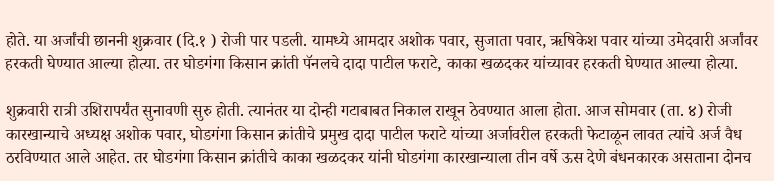होते. या अर्जांची छाननी शुक्रवार (दि.१ ) रोजी पार पडली. यामध्ये आमदार अशोक पवार, सुजाता पवार, ऋषिकेश पवार यांच्या उमेदवारी अर्जांवर हरकती घेण्यात आल्या होत्या. तर घोडगंगा किसान क्रांती पॅनलचे दादा पाटील फराटे, काका खळदकर यांच्यावर हरकती घेण्यात आल्या होत्या.

शुक्रवारी रात्री उशिरापर्यंत सुनावणी सुरु होती. त्यानंतर या दोन्ही गटाबाबत निकाल राखून ठेवण्यात आला होता. आज सोमवार (ता. ४) रोजी कारखान्याचे अध्यक्ष अशोक पवार, घोडगंगा किसान क्रांतीचे प्रमुख दादा पाटील फराटे यांच्या अर्जावरील हरकती फेटाळून लावत त्यांचे अर्ज वैध ठरविण्यात आले आहेत. तर घोडगंगा किसान क्रांतीचे काका खळदकर यांनी घोडगंगा कारखान्याला तीन वर्षे ऊस देणे बंधनकारक असताना दोनच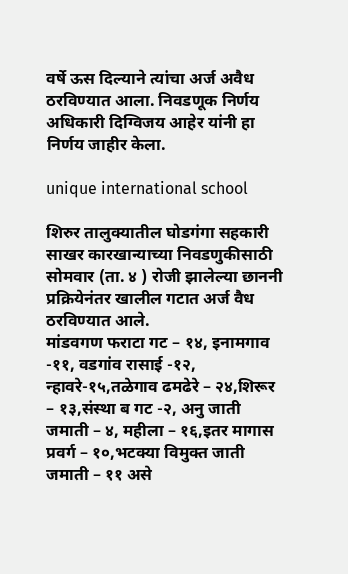वर्षे ऊस दिल्याने त्यांचा अर्ज अवैध ठरविण्यात आला. निवडणूक निर्णय अधिकारी दिग्विजय आहेर यांनी हा निर्णय जाहीर केला.

unique international school

शिरुर तालुक्यातील घोडगंगा सहकारी साखर कारखान्याच्या निवडणुकीसाठी सोमवार (ता. ४ ) रोजी झालेल्या छाननी प्रक्रियेनंतर खालील गटात अर्ज वैध ठरविण्यात आले.
मांडवगण फराटा गट – १४, इनामगाव -११, वडगांव रासाई -१२, न्हावरे-१५,तळेगाव ढमढेरे – २४,शिरूर – १३,संस्था ब गट -२, अनु जाती जमाती – ४, महीला – १६,इतर मागास प्रवर्ग – १०,भटक्या विमुक्त जाती जमाती – ११ असे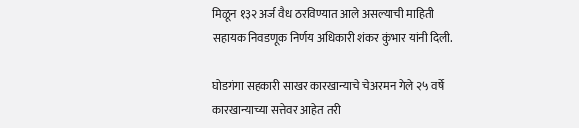मिळून १३२ अर्ज वैध ठरविण्यात आले असल्याची माहिती सहायक निवडणूक निर्णय अधिकारी शंकर कुंभार यांनी दिली.

घोडगंगा सहकारी साखर कारखान्याचे चेअरमन गेले २५ वर्षे कारखान्याच्या सत्तेवर आहेत तरी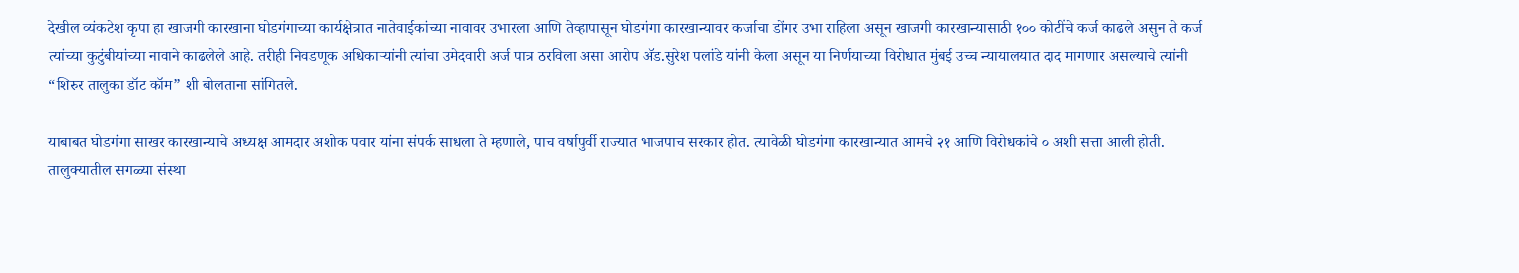देखील व्यंकटेश कृपा हा खाजगी कारखाना घोडगंगाच्या कार्यक्षेत्रात नातेवाईकांच्या नावावर उभारला आणि तेव्हापासून घोडगंगा कारखान्यावर कर्जाचा डोंगर उभा राहिला असून खाजगी कारखान्यासाठी १०० कोटींचे कर्ज काढले असुन ते कर्ज त्यांच्या कुटुंबीयांच्या नावाने काढलेले आहे. तरीही निवडणूक अधिकाऱ्यांनी त्यांचा उमेदवारी अर्ज पात्र ठरविला असा आरोप ॲड.सुरेश पलांडे यांनी केला असून या निर्णयाच्या विरोधात मुंबई उच्च न्यायालयात दाद मागणार असल्याचे त्यांनी “शिरुर तालुका डॉट कॉम” शी बोलताना सांगितले.

याबाबत घोडगंगा साखर कारखान्याचे अध्यक्ष आमदार अशोक पवार यांना संपर्क साधला ते म्हणाले, पाच वर्षापुर्वी राज्यात भाजपाच सरकार होत. त्यावेळी घोडगंगा कारखान्यात आमचे २१ आणि विरोधकांचे ० अशी सत्ता आली होती. तालुक्यातील सगळ्या संस्था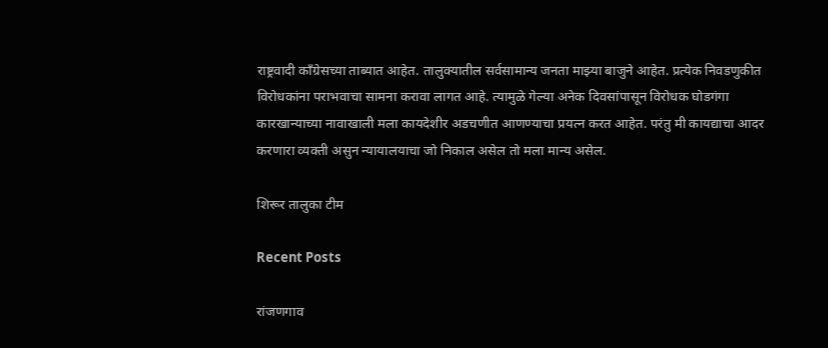राष्ट्रवादी काँग्रेसच्या ताब्यात आहेत. तालुक्यातील सर्वसामान्य जनता माझ्या बाजुने आहेत. प्रत्येक निवडणुकीत विरोधकांना पराभवाचा सामना करावा लागत आहे. त्यामुळे गेल्या अनेक दिवसांपासून विरोधक घोडगंगा कारखान्याच्या नावाखाली मला कायदेशीर अडचणीत आणण्याचा प्रयत्न करत आहेत. परंतु मी कायद्याचा आदर करणारा व्यक्ती असुन न्यायालयाचा जो निकाल असेल तो मला मान्य असेल.

शिरूर तालुका टीम

Recent Posts

रांजणगाव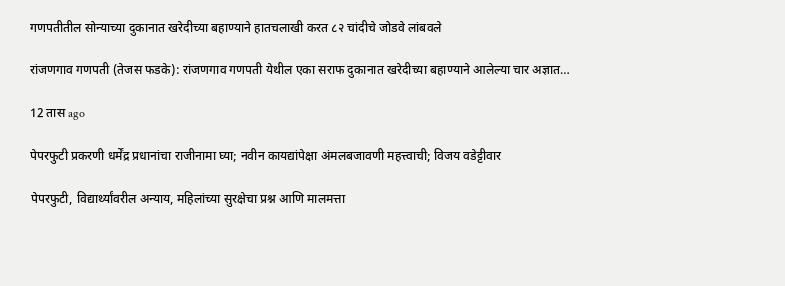गणपतीतील सोन्याच्या दुकानात खरेदीच्या बहाण्याने हातचलाखी करत ८२ चांदीचे जोडवे लांबवले

रांजणगाव गणपती (तेजस फडके): रांजणगाव गणपती येथील एका सराफ दुकानात खरेदीच्या बहाण्याने आलेल्या चार अज्ञात…

12 तास ago

पेपरफुटी प्रकरणी धर्मेंद्र प्रधानांचा राजीनामा घ्या; नवीन कायद्यांपेक्षा अंमलबजावणी महत्त्वाची; विजय वडेट्टीवार

पेपरफुटी, विद्यार्थ्यांवरील अन्याय, महिलांच्या सुरक्षेचा प्रश्न आणि मालमत्ता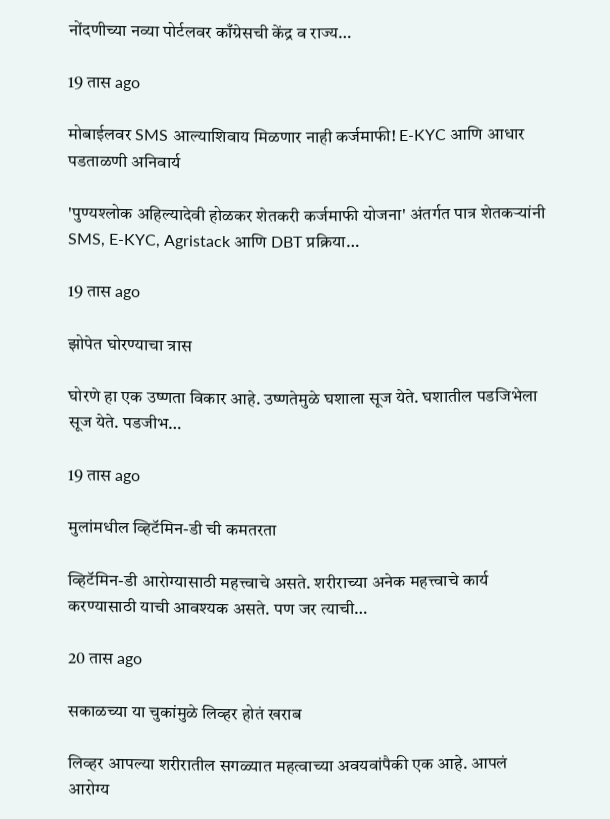नोंदणीच्या नव्या पोर्टलवर काँग्रेसची केंद्र व राज्य…

19 तास ago

मोबाईलवर SMS आल्याशिवाय मिळणार नाही कर्जमाफी! E-KYC आणि आधार पडताळणी अनिवार्य

'पुण्यश्लोक अहिल्यादेवी होळकर शेतकरी कर्जमाफी योजना' अंतर्गत पात्र शेतकऱ्यांनी SMS, E-KYC, Agristack आणि DBT प्रक्रिया…

19 तास ago

झोपेत घोरण्याचा त्रास

घोरणे हा एक उष्णता विकार आहे. उष्णतेमुळे घशाला सूज येते. घशातील पडजिभेला सूज येते. पडजीभ…

19 तास ago

मुलांमधील व्हिटॅमिन-डी ची कमतरता

व्हिटॅमिन-डी आरोग्यासाठी महत्त्वाचे असते. शरीराच्या अनेक महत्त्वाचे कार्य करण्यासाठी याची आवश्यक असते. पण जर त्याची…

20 तास ago

सकाळच्या या चुकांमुळे लिव्हर होतं खराब

लिव्हर आपल्या शरीरातील सगळ्यात महत्वाच्या अवयवांपैकी एक आहे. आपलं आरोग्य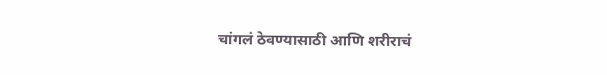चांगलं ठेवण्यासाठी आणि शरीराचं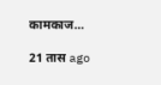कामकाज…

21 तास ago